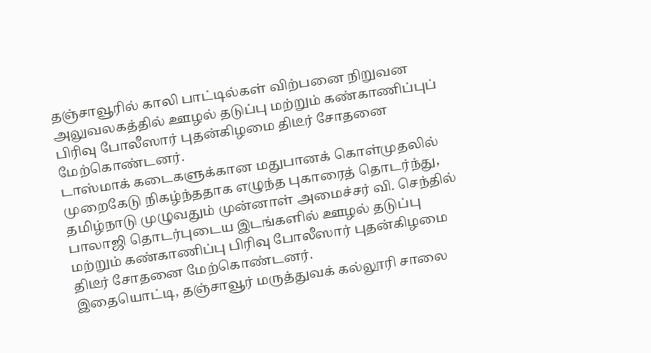தஞ்சாவூரில் காலி பாட்டில்கள் விற்பனை நிறுவன அலுவலகத்தில் ஊழல் தடுப்பு மற்றும் கண்காணிப்புப் பிரிவு போலீஸார் புதன்கிழமை திடீர் சோதனை மேற்கொண்டனர்.
டாஸ்மாக் கடைகளுக்கான மதுபானக் கொள்முதலில் முறைகேடு நிகழ்ந்ததாக எழுந்த புகாரைத் தொடர்ந்து, தமிழ்நாடு முழுவதும் முன்னாள் அமைச்சர் வி. செந்தில் பாலாஜி தொடர்புடைய இடங்களில் ஊழல் தடுப்பு மற்றும் கண்காணிப்பு பிரிவு போலீஸார் புதன்கிழமை திடீர் சோதனை மேற்கொண்டனர்.
இதையொட்டி, தஞ்சாவூர் மருத்துவக் கல்லூரி சாலை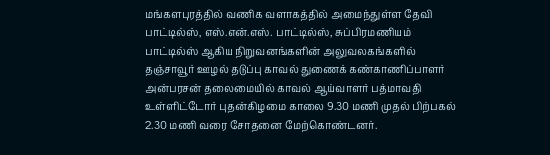மங்களபுரத்தில் வணிக வளாகத்தில் அமைந்துள்ள தேவி பாட்டில்ஸ், எஸ்.என்.எஸ். பாட்டில்ஸ், சுப்பிரமணியம் பாட்டில்ஸ் ஆகிய நிறுவனங்களின் அலுவலகங்களில் தஞ்சாவூர் ஊழல் தடுப்பு காவல் துணைக் கண்காணிப்பாளர் அன்பரசன் தலைமையில் காவல் ஆய்வாளர் பத்மாவதி உள்ளிட்டோர் புதன்கிழமை காலை 9.30 மணி முதல் பிற்பகல் 2.30 மணி வரை சோதனை மேற்கொண்டனர்.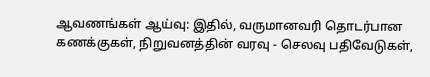ஆவணங்கள் ஆய்வு: இதில், வருமானவரி தொடர்பான கணக்குகள், நிறுவனத்தின் வரவு - செலவு பதிவேடுகள்,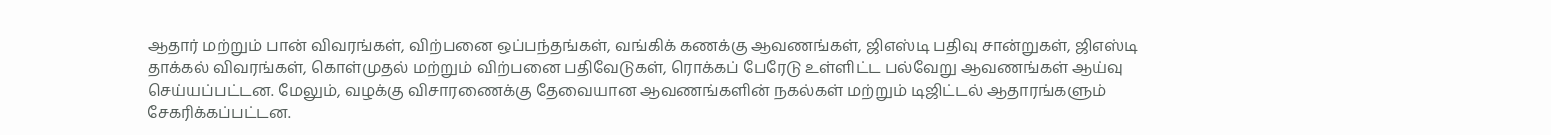ஆதார் மற்றும் பான் விவரங்கள், விற்பனை ஒப்பந்தங்கள், வங்கிக் கணக்கு ஆவணங்கள், ஜிஎஸ்டி பதிவு சான்றுகள், ஜிஎஸ்டி தாக்கல் விவரங்கள், கொள்முதல் மற்றும் விற்பனை பதிவேடுகள், ரொக்கப் பேரேடு உள்ளிட்ட பல்வேறு ஆவணங்கள் ஆய்வு செய்யப்பட்டன. மேலும், வழக்கு விசாரணைக்கு தேவையான ஆவணங்களின் நகல்கள் மற்றும் டிஜிட்டல் ஆதாரங்களும் சேகரிக்கப்பட்டன.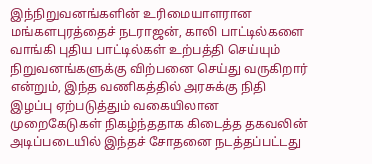இந்நிறுவனங்களின் உரிமையாளரான மங்களபுரத்தைச் நடராஜன், காலி பாட்டில்களை வாங்கி புதிய பாட்டில்கள் உற்பத்தி செய்யும் நிறுவனங்களுக்கு விற்பனை செய்து வருகிறார் என்றும், இந்த வணிகத்தில் அரசுக்கு நிதி இழப்பு ஏற்படுத்தும் வகையிலான முறைகேடுகள் நிகழ்ந்ததாக கிடைத்த தகவலின் அடிப்படையில் இந்தச் சோதனை நடத்தப்பட்டது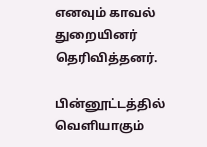எனவும் காவல் துறையினர் தெரிவித்தனர்.

பின்னூட்டத்தில் வெளியாகும்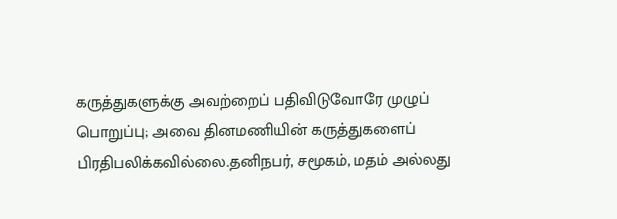கருத்துகளுக்கு அவற்றைப் பதிவிடுவோரே முழுப் பொறுப்பு; அவை தினமணியின் கருத்துகளைப் பிரதிபலிக்கவில்லை.தனிநபர், சமூகம், மதம் அல்லது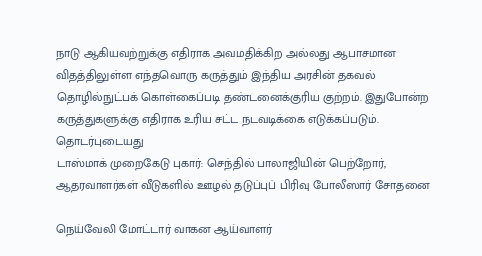நாடு ஆகியவற்றுக்கு எதிராக அவமதிக்கிற அல்லது ஆபாசமான விதத்திலுள்ள எந்தவொரு கருத்தும் இந்திய அரசின் தகவல் தொழில்நுட்பக் கொள்கைப்படி தண்டனைக்குரிய குற்றம். இதுபோன்ற கருத்துகளுக்கு எதிராக உரிய சட்ட நடவடிக்கை எடுக்கப்படும்.
தொடர்புடையது
டாஸ்மாக் முறைகேடு புகார்: செந்தில் பாலாஜியின் பெற்றோர், ஆதரவாளர்கள் வீடுகளில் ஊழல் தடுப்புப் பிரிவு போலீஸார் சோதனை

நெய்வேலி மோட்டார் வாகன ஆய்வாளர்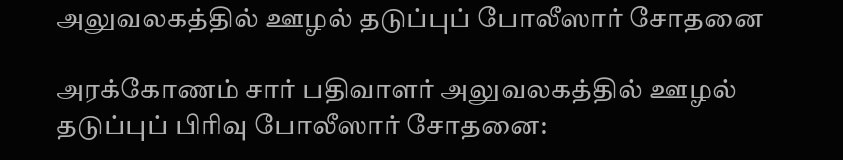அலுவலகத்தில் ஊழல் தடுப்புப் போலீஸார் சோதனை

அரக்கோணம் சார் பதிவாளர் அலுவலகத்தில் ஊழல் தடுப்புப் பிரிவு போலீஸார் சோதனை: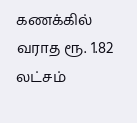கணக்கில் வராத ரூ. 1.82 லட்சம்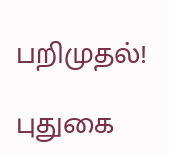பறிமுதல்!

புதுகை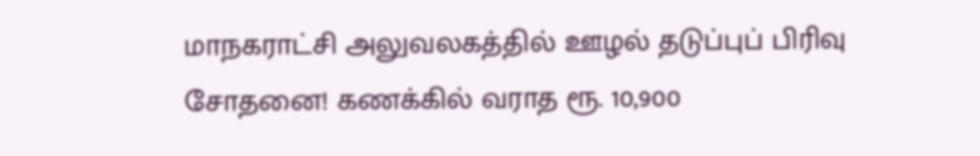மாநகராட்சி அலுவலகத்தில் ஊழல் தடுப்புப் பிரிவு சோதனை! கணக்கில் வராத ரூ. 10,900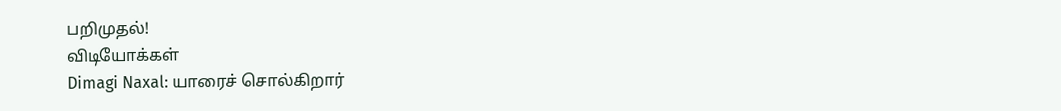பறிமுதல்!
விடியோக்கள்
Dimagi Naxal: யாரைச் சொல்கிறார்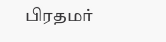பிரதமர்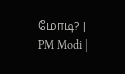மோடி? | PM Modi |